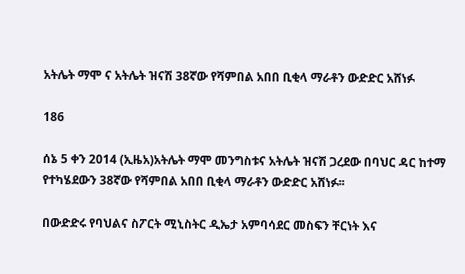አትሌት ማሞ ና አትሌት ዝናሽ 38ኛው የሻምበል አበበ ቢቂላ ማራቶን ውድድር አሸነፉ

186

ሰኔ 5 ቀን 2014 (ኢዜአ)አትሌት ማሞ መንግስቱና አትሌት ዝናሽ ጋረደው በባህር ዳር ከተማ የተካሄደውን 38ኛው የሻምበል አበበ ቢቂላ ማራቶን ውድድር አሸነፉ፡፡

በውድድሩ የባህልና ስፖርት ሚኒስትር ዲኤታ አምባሳደር መስፍን ቸርነት እና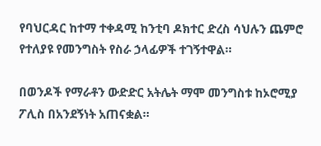የባህርዳር ከተማ ተቀዳሚ ከንቲባ ዶክተር ድረስ ሳህሉን ጨምሮ የተለያዩ የመንግስት የስራ ኃላፊዎች ተገኝተዋል።

በወንዶች የማራቶን ውድድር አትሌት ማሞ መንግስቱ ከኦሮሚያ ፖሊስ በአንደኝነት አጠናቋል።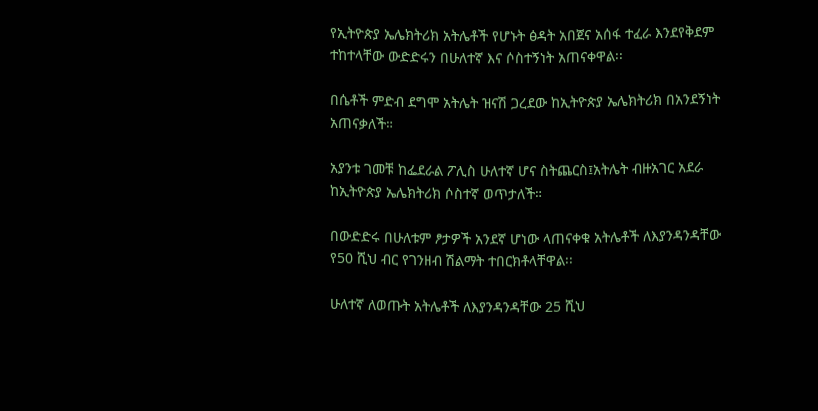የኢትዮጵያ ኤሌክትሪክ አትሌቶች የሆኑት ፅዳት አበጀና አሰፋ ተፈራ እንደየቅደም ተከተላቸው ውድድሩን በሁለተኛ እና ሶስተኝነት አጠናቀዋል፡፡

በሴቶች ምድብ ደግሞ አትሌት ዝናሽ ጋረደው ከኢትዮጵያ ኤሌክትሪክ በአንደኝነት አጠናቃለች።

አያንቱ ገመቹ ከፌደራል ፖሊስ ሁለተኛ ሆና ስትጨርስ፤አትሌት ብዙአገር አደራ ከኢትዮጵያ ኤሌክትሪክ ሶስተኛ ወጥታለች።

በውድድሩ በሁለቱም ፆታዎች አንደኛ ሆነው ላጠናቀቁ አትሌቶች ለእያንዳንዳቸው የ50 ሺህ ብር የገንዘብ ሽልማት ተበርክቶላቸዋል፡፡

ሁለተኛ ለወጡት አትሌቶች ለእያንዳንዳቸው 25 ሺህ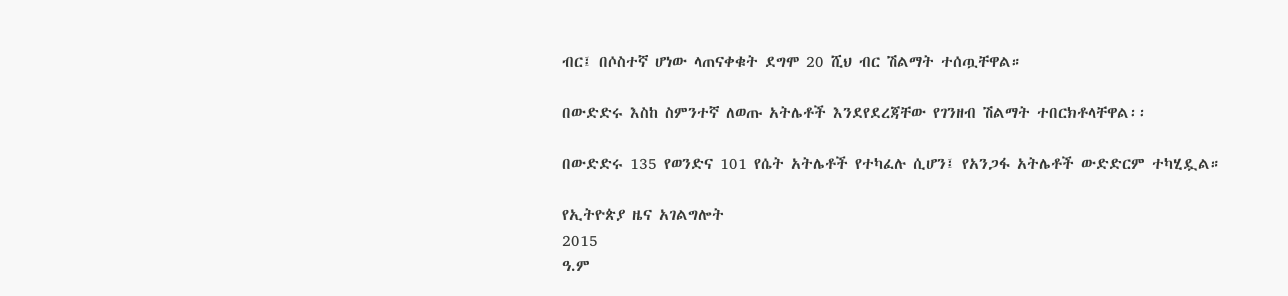ብር፤ በሶስተኛ ሆነው ላጠናቀቁት ደግሞ 20 ሺህ ብር ሽልማት ተሰጧቸዋል።

በውድድሩ እስከ ስምንተኛ ለወጡ አትሌቶች እንደየደረጃቸው የገንዘብ ሽልማት ተበርክቶላቸዋል፡፡

በውድድሩ 135 የወንድና 101 የሴት አትሌቶች የተካፈሉ ሲሆን፤ የአንጋፋ አትሌቶች ውድድርም ተካሂዷል።

የኢትዮጵያ ዜና አገልግሎት
2015
ዓ.ም